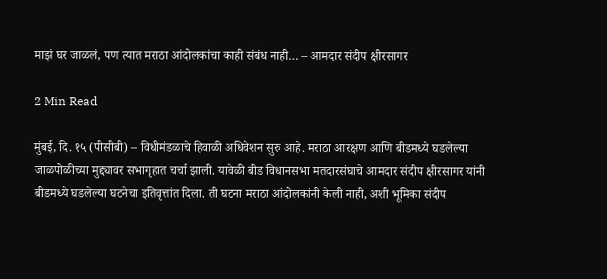माझं घर जाळलं, पण त्यात मराठा आंदोलकांचा काही संबंध नाही… – आमदार संदीप क्षीरसागर

2 Min Read

मुंबई, दि. १५ (पीसीबी) – विधीमंडळाचे हिवाळी अधिवेशन सुरु आहे. मराठा आरक्षण आणि बीडमध्ये घडलेल्या जाळपोळीच्या मुद्द्यावर सभागृहात चर्चा झाली. यावेळी बीड विधानसभा मतदारसंघाचे आमदार संदीप क्षीरसागर यांनी बीडमध्ये घडलेल्या घटनेचा इतिवृत्तांत दिला. ती घटना मराठा आंदोलकांनी केली नाही, अशी भूमिका संदीप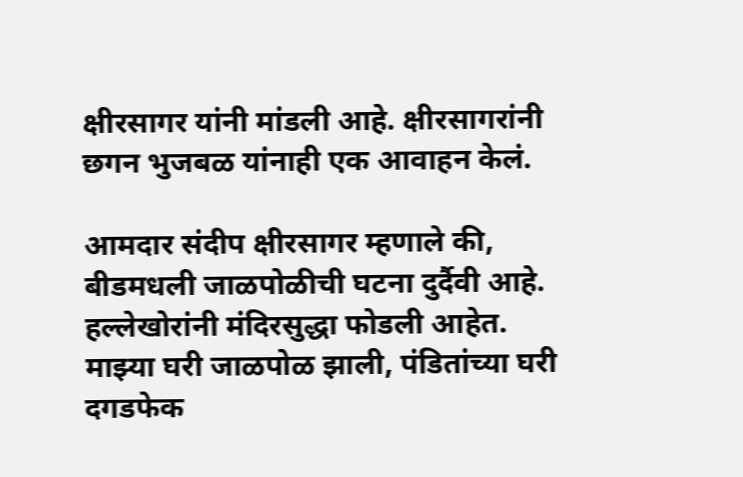क्षीरसागर यांनी मांडली आहे. क्षीरसागरांनी छगन भुजबळ यांनाही एक आवाहन केलं.

आमदार संदीप क्षीरसागर म्हणाले की, बीडमधली जाळपोळीची घटना दुर्दैवी आहे. हल्लेखोरांनी मंदिरसुद्धा फोडली आहेत. माझ्या घरी जाळपोळ झाली, पंडितांच्या घरी दगडफेक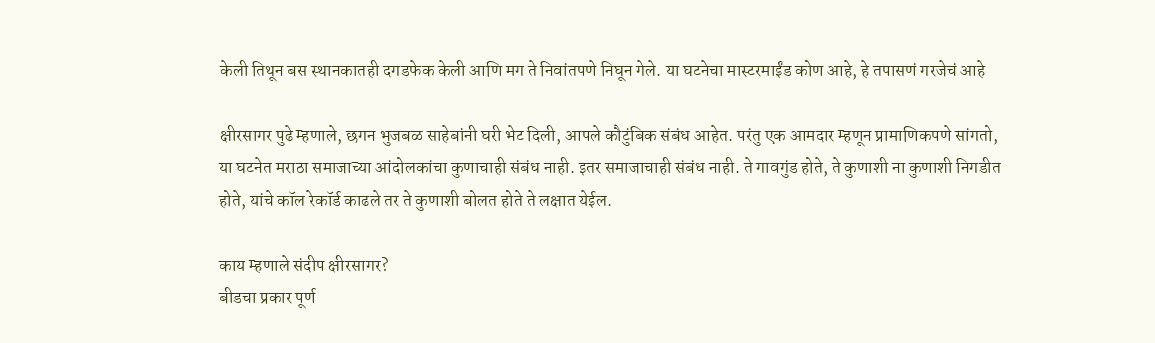केली तिथून बस स्थानकातही दगडफेक केली आणि मग ते निवांतपणे निघून गेले. या घटनेचा मास्टरमाईंड कोण आहे, हे तपासणं गरजेचं आहे

क्षीरसागर पुढे म्हणाले, छगन भुजबळ साहेबांनी घरी भेट दिली, आपले कौटुंबिक संबंध आहेत. परंतु एक आमदार म्हणून प्रामाणिकपणे सांगतो, या घटनेत मराठा समाजाच्या आंदोलकांचा कुणाचाही संबंध नाही. इतर समाजाचाही संबंध नाही. ते गावगुंड होते, ते कुणाशी ना कुणाशी निगडीत होते, यांचे कॉल रेकॉर्ड काढले तर ते कुणाशी बोलत होते ते लक्षात येईल.

काय म्हणाले संदीप क्षीरसागर?
बीडचा प्रकार पूर्ण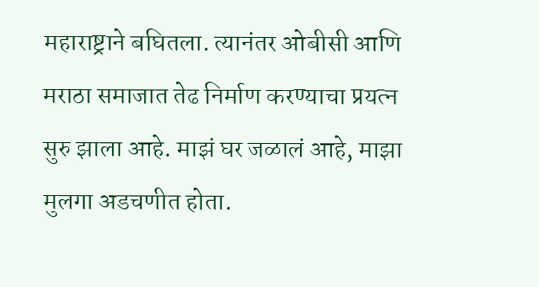महाराष्ट्राने बघितला. त्यानंतर ओबीसी आणि मराठा समाजात तेढ निर्माण करण्याचा प्रयत्न सुरु झाला आहे. माझं घर जळालं आहे, माझा मुलगा अडचणीत होता.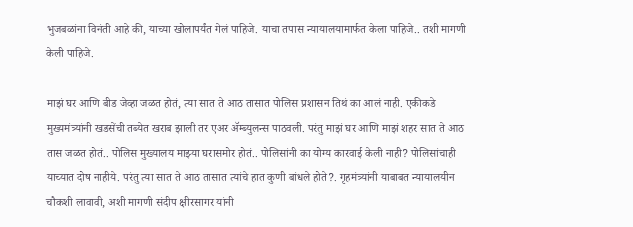भुजबळांना विनंती आहे की, याच्या खोलापर्यंत गेलं पाहिजे. याचा तपास न्यायालयामार्फत केला पाहिजे.. तशी मागणी केली पाहिजे.

माझं घर आणि बीड जेव्हा जळत होतं, त्या सात ते आठ तासात पोलिस प्रशासन तिथं का आलं नाही. एकीकडे मुख्यमंत्र्यांनी खडसेंची तब्येत खराब झाली तर एअर ॲम्ब्युलन्स पाठवली. परंतु माझं घर आणि माझं शहर सात ते आठ तास जळत होतं.. पोलिस मुख्यालय माझ्या घरासमोर होतं.. पोलिसांनी का योग्य कारवाई केली नाही? पोलिसांचाही याच्यात दोष नाहीये. परंतु त्या सात ते आठ तासात त्यांचे हात कुणी बांधले होते?. गृहमंत्र्यांनी याबाबत न्यायालयीन चौकशी लावावी, अशी मागणी संदीप क्षीरसागर यांनी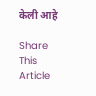केली आहे

Share This Article